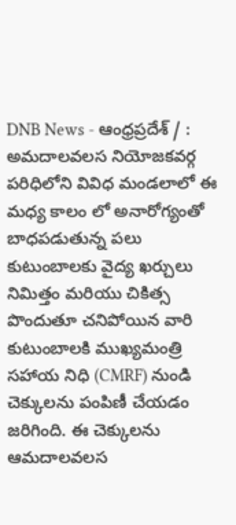DNB News - ఆంధ్రప్రదేశ్ / : అమదాలవలస నియోజకవర్గ పరిధిలోని వివిధ మండలాలో ఈ మధ్య కాలం లో అనారోగ్యంతో బాధపడుతున్న పలు కుటుంబాలకు వైద్య ఖర్చులు నిమిత్తం మరియు చికిత్స పొందుతూ చనిపోయిన వారి కుటుంబాలకి ముఖ్యమంత్రి సహాయ నిధి (CMRF) నుండి చెక్కులను పంపిణీ చేయడం జరిగింది. ఈ చెక్కులను ఆమదాలవలస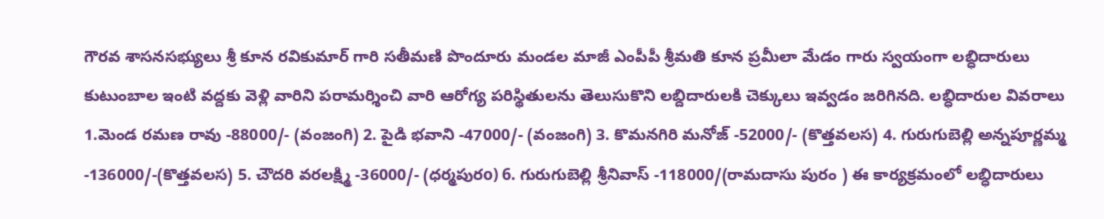గౌరవ శాసనసభ్యులు శ్రీ కూన రవికుమార్ గారి సతీమణి పొందూరు మండల మాజీ ఎంపీపీ శ్రీమతి కూన ప్రమీలా మేడం గారు స్వయంగా లబ్ధిదారులు కుటుంబాల ఇంటి వద్దకు వెళ్లి వారిని పరామర్శించి వారి ఆరోగ్య పరిస్థితులను తెలుసుకొని లబ్దిదారులకి చెక్కులు ఇవ్వడం జరిగినది. లబ్ధిదారుల వివరాలు 1.మెండ రమణ రావు -88000/- (వంజంగి) 2. పైడి భవాని -47000/- (వంజంగి) 3. కొమనగిరి మనోజ్ -52000/- (కొత్తవలస) 4. గురుగుబెల్లి అన్నపూర్ణమ్మ -136000/-(కొత్తవలస) 5. చౌదరి వరలక్ష్మి -36000/- (ధర్మపురo) 6. గురుగుబెల్లి శ్రీనివాస్ -118000/(రామదాసు పురం ) ఈ కార్యక్రమంలో లబ్ధిదారులు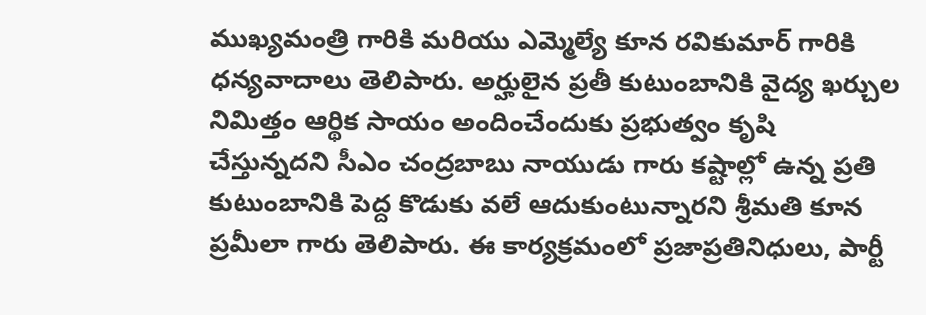ముఖ్యమంత్రి గారికి మరియు ఎమ్మెల్యే కూన రవికుమార్ గారికి ధన్యవాదాలు తెలిపారు. అర్హులైన ప్రతీ కుటుంబానికి వైద్య ఖర్చుల నిమిత్తం ఆర్థిక సాయం అందించేందుకు ప్రభుత్వం కృషి చేస్తున్నదని సీఎం చంద్రబాబు నాయుడు గారు కష్టాల్లో ఉన్న ప్రతి కుటుంబానికి పెద్ద కొడుకు వలే ఆదుకుంటున్నారని శ్రీమతి కూన ప్రమీలా గారు తెలిపారు. ఈ కార్యక్రమంలో ప్రజాప్రతినిధులు, పార్టీ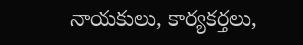నాయకులు, కార్యకర్తలు,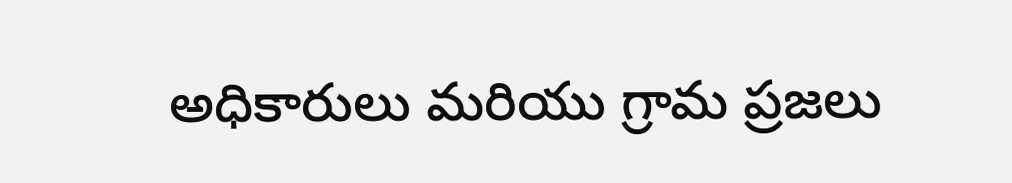అధికారులు మరియు గ్రామ ప్రజలు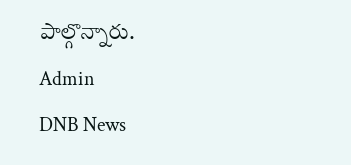పాల్గొన్నారు.
Admin
DNB News